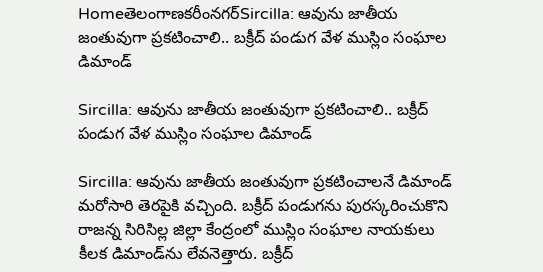Homeతెలంగాణకరీంనగర్Sircilla: ఆవును జాతీయ జంతువుగా ప్రకటించాలి.. బక్రీద్ పండుగ వేళ ముస్లిం సంఘాల డిమాండ్

Sircilla: ఆవును జాతీయ జంతువుగా ప్రకటించాలి.. బక్రీద్ పండుగ వేళ ముస్లిం సంఘాల డిమాండ్

Sircilla: ఆవును జాతీయ జంతువుగా ప్రకటించాలనే డిమాండ్ మరోసారి తెరపైకి వచ్చింది. బక్రీద్ పండుగను పురస్కరించుకొని రాజన్న సిరిసిల్ల జిల్లా కేంద్రంలో ముస్లిం సంఘాల నాయకులు కీలక డిమాండ్‌ను లేవనెత్తారు. బక్రీద్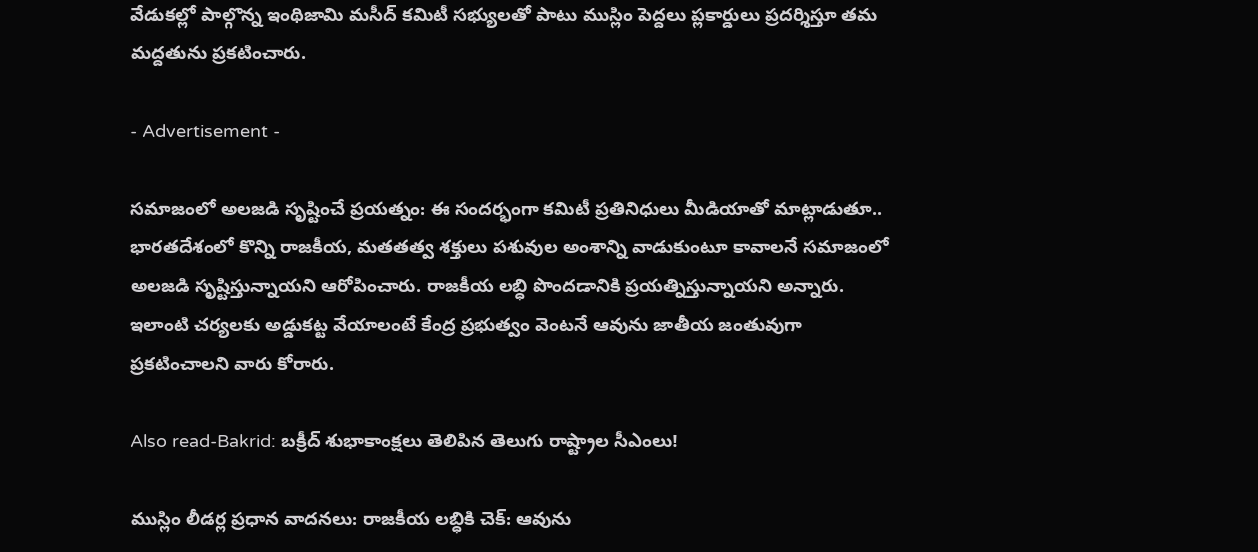వేడుకల్లో పాల్గొన్న ఇంథిజామి మసీద్ కమిటీ సభ్యులతో పాటు ముస్లిం పెద్దలు ప్లకార్డులు ప్రదర్శిస్తూ తమ మద్దతును ప్రకటించారు.

- Advertisement -

సమాజంలో అలజడి సృష్టించే ప్రయత్నం: ఈ సందర్భంగా కమిటీ ప్రతినిధులు మీడియాతో మాట్లాడుతూ.. భారతదేశంలో కొన్ని రాజకీయ, మతతత్వ శక్తులు పశువుల అంశాన్ని వాడుకుంటూ కావాలనే సమాజంలో అలజడి సృష్టిస్తున్నాయని ఆరోపించారు. రాజకీయ లబ్ధి పొందడానికి ప్రయత్నిస్తున్నాయని అన్నారు. ఇలాంటి చర్యలకు అడ్డుకట్ట వేయాలంటే కేంద్ర ప్రభుత్వం వెంటనే ఆవును జాతీయ జంతువుగా ప్రకటించాలని వారు కోరారు.

Also read-Bakrid: బక్రీద్ శుభాకాంక్షలు తెలిపిన తెలుగు రాష్ట్రాల సీఎంలు!

ముస్లిం లీడర్ల ప్రధాన వాదనలు: రాజకీయ లబ్ధికి చెక్: ఆవును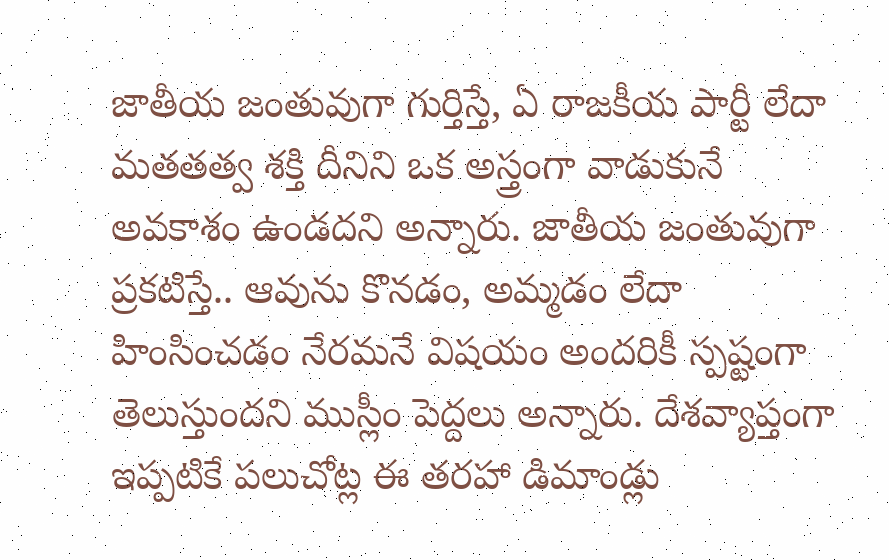జాతీయ జంతువుగా గుర్తిస్తే, ఏ రాజకీయ పార్టీ లేదా మతతత్వ శక్తి దీనిని ఒక అస్త్రంగా వాడుకునే అవకాశం ఉండదని అన్నారు. జాతీయ జంతువుగా ప్రకటిస్తే.. ఆవును కొనడం, అమ్మడం లేదా హింసించడం నేరమనే విషయం అందరికీ స్పష్టంగా తెలుస్తుందని ముస్లీం పెద్దలు అన్నారు. దేశవ్యాప్తంగా ఇప్పటికే పలుచోట్ల ఈ తరహా డిమాండ్లు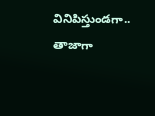వినిపిస్తుండగా.. తాజాగా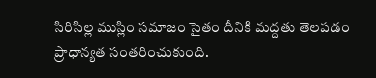సిరిసిల్ల ముస్లిం సమాజం సైతం దీనికి మద్దతు తెలపడం ప్రాధాన్యత సంతరించుకుంది.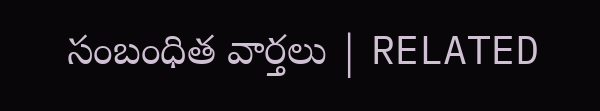సంబంధిత వార్తలు | RELATED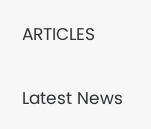ARTICLES

Latest News